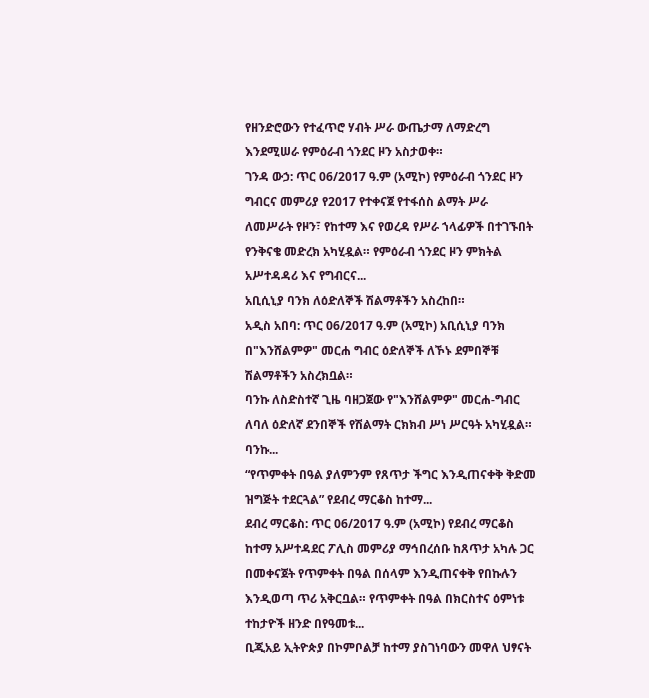የዘንድሮውን የተፈጥሮ ሃብት ሥራ ውጤታማ ለማድረግ እንደሚሠራ የምዕራብ ጎንደር ዞን አስታወቀ።
ገንዳ ውኃ: ጥር 06/2017 ዓ.ም (አሚኮ) የምዕራብ ጎንደር ዞን ግብርና መምሪያ የ2017 የተቀናጀ የተፋሰስ ልማት ሥራ ለመሥራት የዞን፣ የከተማ እና የወረዳ የሥራ ኀላፊዎች በተገኙበት የንቅናቄ መድረክ አካሂዷል። የምዕራብ ጎንደር ዞን ምክትል አሥተዳዳሪ እና የግብርና...
አቢሲኒያ ባንክ ለዕድለኞች ሽልማቶችን አስረከበ።
አዲስ አበባ: ጥር 06/2017 ዓ.ም (አሚኮ) አቢሲኒያ ባንክ በ"እንሸልምዎ" መርሐ ግብር ዕድለኞች ለኾኑ ደምበኞቹ ሽልማቶችን አስረክቧል።
ባንኩ ለስድስተኛ ጊዜ ባዘጋጀው የ"እንሸልምዎ" መርሐ-ግብር ለባለ ዕድለኛ ደንበኞች የሽልማት ርክክብ ሥነ ሥርዓት አካሂዷል። ባንኩ...
“የጥምቀት በዓል ያለምንም የጸጥታ ችግር እንዲጠናቀቅ ቅድመ ዝግጅት ተደርጓል” የደብረ ማርቆስ ከተማ...
ደብረ ማርቆስ: ጥር 06/2017 ዓ.ም (አሚኮ) የደብረ ማርቆስ ከተማ አሥተዳደር ፖሊስ መምሪያ ማኅበረሰቡ ከጸጥታ አካሉ ጋር በመቀናጀት የጥምቀት በዓል በሰላም እንዲጠናቀቅ የበኩሉን እንዲወጣ ጥሪ አቅርቧል። የጥምቀት በዓል በክርስተና ዕምነቱ ተከታዮች ዘንድ በየዓመቱ...
ቢጂአይ ኢትዮጵያ በኮምቦልቻ ከተማ ያስገነባውን መዋለ ህፃናት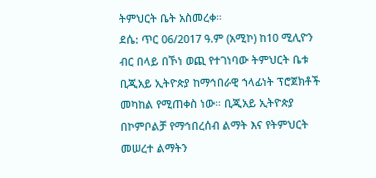ትምህርት ቤት አስመረቀ።
ደሴ: ጥር 06/2017 ዓ.ም (አሚኮ) ከ10 ሚሊዮን ብር በላይ በኾነ ወጪ የተገነባው ትምህርት ቤቱ ቢጂአይ ኢትዮጵያ ከማኅበራዊ ኀላፊነት ፕሮጀክቶች መካከል የሚጠቀስ ነው። ቢጂአይ ኢትዮጵያ በኮምቦልቻ የማኅበረሰብ ልማት እና የትምህርት መሠረተ ልማትን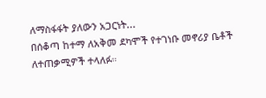ለማስፋፋት ያለውን አጋርነት...
በሰቆጣ ከተማ ለአቅመ ደካሞች የተገነቡ መኖሪያ ቤቶች ለተጠቃሚዎች ተላለፉ።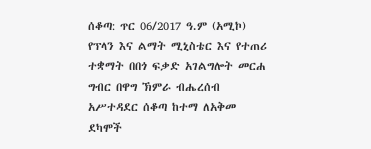ሰቆጣ: ጥር 06/2017 ዓ.ም (አሚኮ) የፕላን እና ልማት ሚኒስቴር እና የተጠሪ ተቋማት በበጎ ፍቃድ አገልግሎት መርሐ ግብር በዋግ ኽምራ ብሔረሰብ አሥተዳደር ሰቆጣ ከተማ ለአቅመ ደካሞች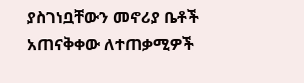ያስገነቧቸውን መኖሪያ ቤቶች አጠናቅቀው ለተጠቃሚዎች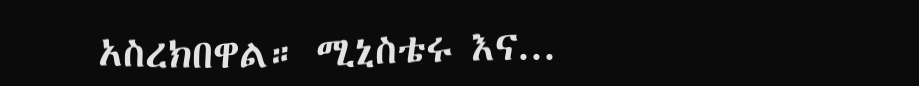አስረክበዋል። ሚኒስቴሩ እና...